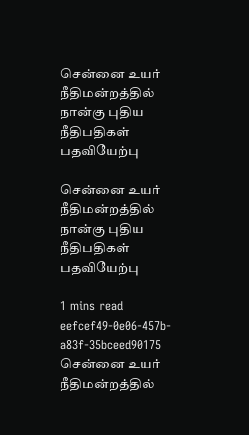சென்னை உயர் நீதிமன்றத்தில் நான்கு புதிய நீதிபதிகள் பதவியேற்பு

சென்னை உயர் நீதிமன்றத்தில் நான்கு புதிய நீதிபதிகள் பதவியேற்பு

1 mins read
eefcef49-0e06-457b-a83f-35bceed90175
சென்னை உயர் நீதிமன்றத்தில்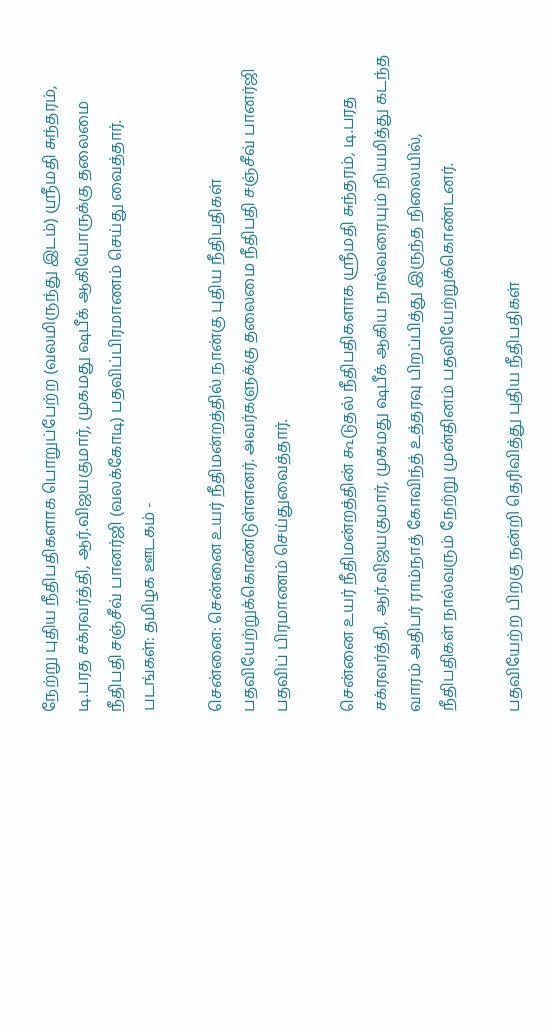நேற்று புதிய நீதிபதிகளாக பொறுப்பேற்ற (வலமிருந்து இடம்) ஸ்ரீமதி சுந்தரம், டி.பரத சக்ரவர்த்தி, ஆர்.விஜயகுமார், முகமது ஷபீக் ஆகியோருக்கு தலைமை நீதிபதி சஞ்சீவ் பானர்ஜி (வலக்கோடி) பதவிப்பிரமாணம் செய்து வைத்தார். படங்கள்: தமிழக ஊடகம் -

சென்னை: சென்னை உயர் நீதிமன்றத்தில் நான்கு புதிய நீதிபதிகள் பதவியேற்றுக்கொண்டுள்ளனர். அவர்களுக்கு தலைமை நீதிபதி சஞ்சீவ் பானர்ஜி பதவிப் பிரமாணம் செய்துவைத்தார்.

சென்னை உயர் நீதிமன்றத்தின் கூடுதல் நீதிபதிகளாக ஸ்ரீமதி சுந்தரம், டி.பரத சக்ரவர்த்தி, ஆர்.விஜயகுமார், முகமது ஷபீக் ஆகிய நால்வரையும் நியமித்து கடந்த வாரம் அதிபர் ராம்நாத் கோவிந்த் உத்தரவு பிறப்பித்து இருந்த நிலையில், நீதிபதிகள் நால்வரும் நேற்று முன்தினம் பதவியேற்றுக்கொண்டனர்.

பதவியேற்ற பிறகு நன்றி தெரிவித்து புதிய நீதிபதிகள்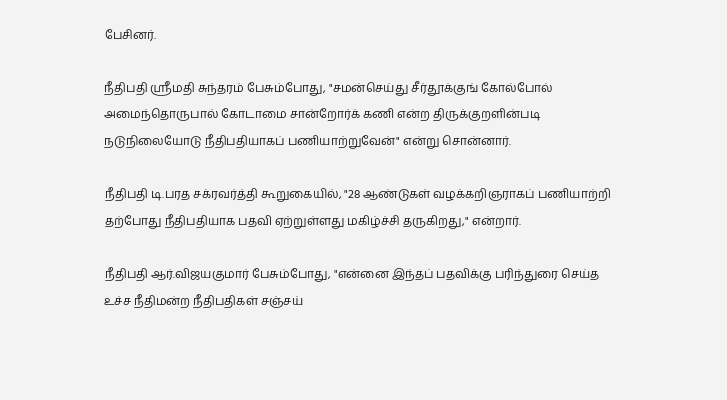பேசினர்.

நீதிபதி ஸ்ரீமதி சுந்தரம் பேசும்போது, "சமன்செய்து சீர்தூக்குங் கோல்போல் அமைந்தொருபால் கோடாமை சான்றோர்க் கணி என்ற திருக்குறளின்படி நடுநிலையோடு நீதிபதியாகப் பணியாற்றுவேன்" என்று சொன்னார்.

நீதிபதி டி.பரத சக்ரவர்த்தி கூறுகையில், "28 ஆண்டுகள் வழக்கறிஞராகப் பணியாற்றி தற்போது நீதிபதியாக பதவி ஏற்றுள்ளது மகிழ்ச்சி தருகிறது," என்றார்.

நீதிபதி ஆர்.விஜயகுமார் பேசும்போது, "என்னை இந்தப் பதவிக்கு பரிந்துரை செய்த உச்ச நீதிமன்ற நீதிபதிகள் சஞ்சய்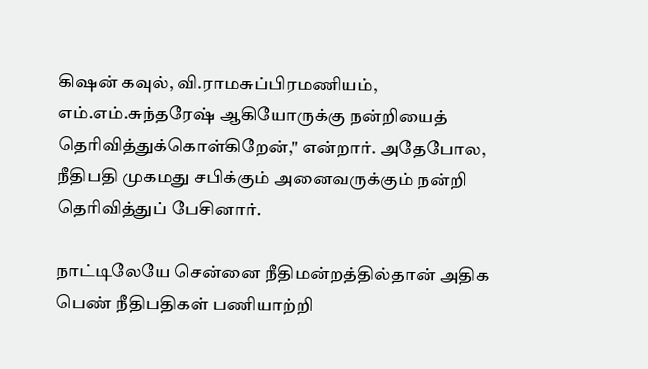கிஷன் கவுல், வி.ராமசுப்பிரமணியம், எம்.எம்.சுந்தரேஷ் ஆகியோருக்கு நன்றியைத் தெரிவித்துக்கொள்கிறேன்," என்றார். அதேபோல, நீதிபதி முகமது சபிக்கும் அனைவருக்கும் நன்றி தெரிவித்துப் பேசினார்.

நாட்டிலேயே சென்னை நீதிமன்றத்தில்தான் அதிக பெண் நீதிபதிகள் பணியாற்றி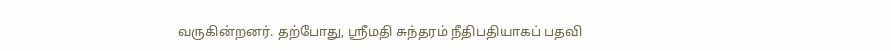வருகின்றனர். தற்போது, ஸ்ரீமதி சுந்தரம் நீதிபதியாகப் பதவி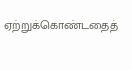ஏற்றுக்கொண்டதைத்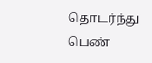தொடர்ந்து பெண்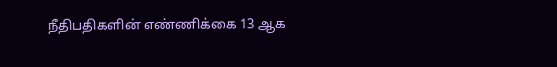நீதிபதிகளின் எண்ணிக்கை 13 ஆக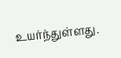உயர்ந்துள்ளது.